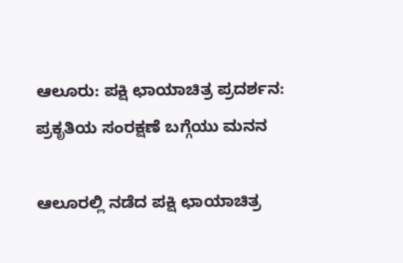ಆಲೂರು: ಪಕ್ಷಿ ಛಾಯಾಚಿತ್ರ ಪ್ರದರ್ಶನ: ಪ್ರಕೃತಿಯ ಸಂರಕ್ಷಣೆ ಬಗ್ಗೆಯು ಮನನ

ಆಲೂರಲ್ಲಿ ನಡೆದ ಪಕ್ಷಿ ಛಾಯಾಚಿತ್ರ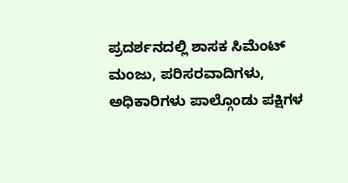ಪ್ರದರ್ಶನದಲ್ಲಿ ಶಾಸಕ ಸಿಮೆಂಟ್ ಮಂಜು, ಪರಿಸರವಾದಿಗಳು, ಅಧಿಕಾರಿಗಳು ಪಾಲ್ಗೊಂಡು ಪಕ್ಷಿಗಳ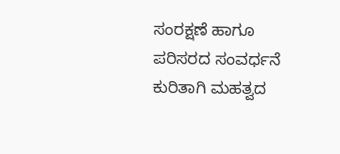ಸಂರಕ್ಷಣೆ ಹಾಗೂ ಪರಿಸರದ ಸಂವರ್ಧನೆ ಕುರಿತಾಗಿ ಮಹತ್ವದ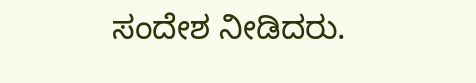ಸಂದೇಶ ನೀಡಿದರು.